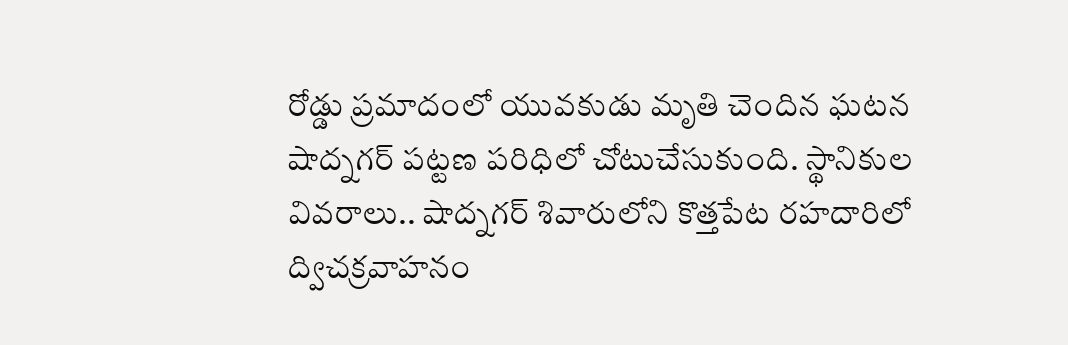రోడ్డు ప్రమాదంలో యువకుడు మృతి చెందిన ఘటన షాద్నగర్ పట్టణ పరిధిలో చోటుచేసుకుంది. స్థానికుల వివరాలు.. షాద్నగర్ శివారులోని కొత్తపేట రహదారిలో ద్విచక్రవాహనం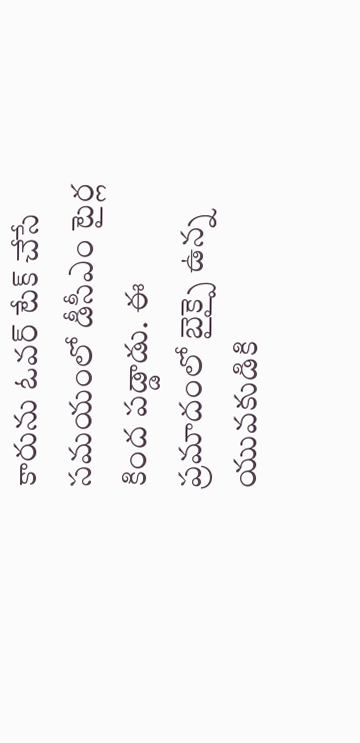కారును ఓవర్ టేక్ చేసే సమయంలో డీసీఎం టైర్ల కింద పడ్డాడు. ఈ ప్రమాదంలో బైక్పై ఉన్న యువకుడికి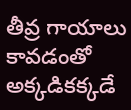తీవ్ర గాయాలు కావడంతో అక్కడికక్కడే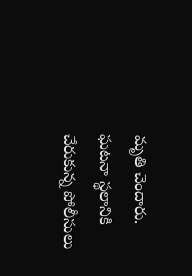మృతి చెందారు. ఘటనా స్థలానికి చేరుకున్న పోలీసులు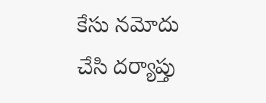కేసు నమోదు చేసి దర్యాప్తు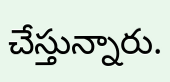చేస్తున్నారు.